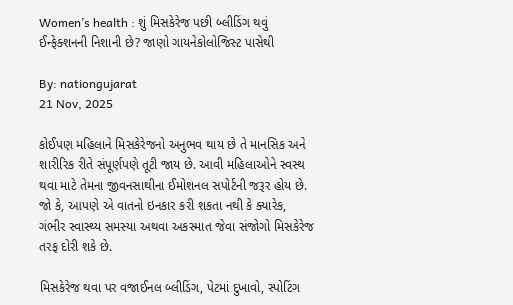Women’s health : શું મિસકેરેજ પછી બ્લીડિંગ થવું ઈન્ફેક્શનની નિશાની છે? જાણો ગાયનેકોલોજિસ્ટ પાસેથી

By: nationgujarat
21 Nov, 2025

કોઈપણ મહિલાને મિસકેરેજનો અનુભવ થાય છે તે માનસિક અને શારીરિક રીતે સંપૂર્ણપણે તૂટી જાય છે. આવી મહિલાઓને સ્વસ્થ થવા માટે તેમના જીવનસાથીના ઈમોશનલ સપોર્ટની જરૂર હોય છે. જો કે, આપણે એ વાતનો ઇનકાર કરી શકતા નથી કે ક્યારેક, ગંભીર સ્વાસ્થ્ય સમસ્યા અથવા અકસ્માત જેવા સંજોગો મિસકેરેજ તરફ દોરી શકે છે.

મિસકેરેજ થવા પર વજાઈનલ બ્લીડિંગ, પેટમાં દુખાવો, સ્પોટિંગ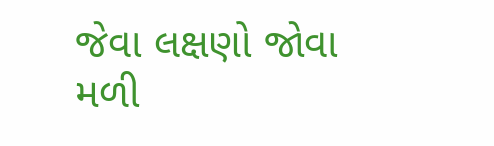જેવા લક્ષણો જોવા મળી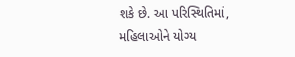શકે છે. આ પરિસ્થિતિમાં, મહિલાઓને યોગ્ય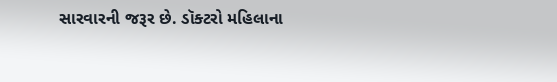સારવારની જરૂર છે. ડૉક્ટરો મહિલાના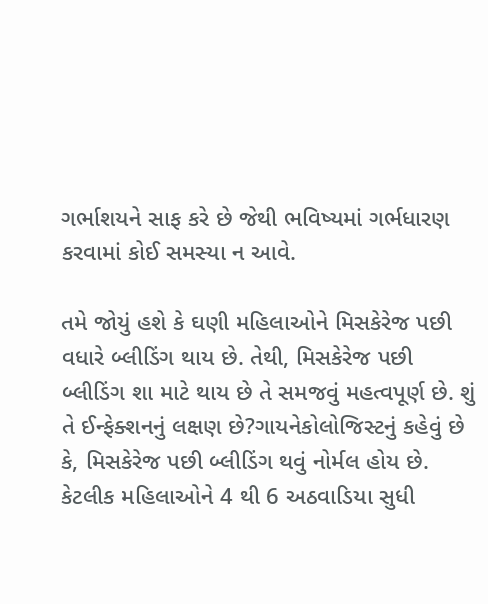ગર્ભાશયને સાફ કરે છે જેથી ભવિષ્યમાં ગર્ભધારણ કરવામાં કોઈ સમસ્યા ન આવે.

તમે જોયું હશે કે ઘણી મહિલાઓને મિસકેરેજ પછી વધારે બ્લીડિંગ થાય છે. તેથી, મિસકેરેજ પછી બ્લીડિંગ શા માટે થાય છે તે સમજવું મહત્વપૂર્ણ છે. શું તે ઈન્ફેક્શનનું લક્ષણ છે?ગાયનેકોલોજિસ્ટનું કહેવું છે કે, મિસકેરેજ પછી બ્લીડિંગ થવું નોર્મલ હોય છે. કેટલીક મહિલાઓને 4 થી 6 અઠવાડિયા સુધી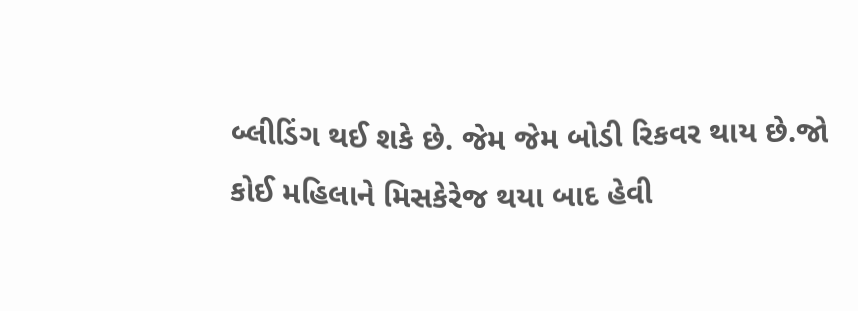બ્લીડિંગ થઈ શકે છે. જેમ જેમ બોડી રિકવર થાય છે.જો કોઈ મહિલાને મિસકેરેજ થયા બાદ હેવી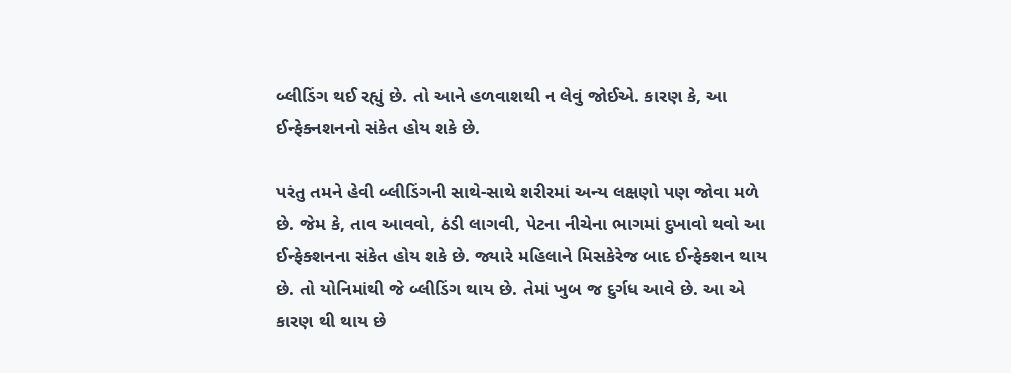બ્લીડિંગ થઈ રહ્યું છે. તો આને હળવાશથી ન લેવું જોઈએ. કારણ કે, આ ઈન્ફેક્નશનનો સંકેત હોય શકે છે.

પરંતુ તમને હેવી બ્લીડિંગની સાથે-સાથે શરીરમાં અન્ય લક્ષણો પણ જોવા મળે છે. જેમ કે, તાવ આવવો, ઠંડી લાગવી, પેટના નીચેના ભાગમાં દુખાવો થવો આ ઈન્ફેક્શનના સંકેત હોય શકે છે. જ્યારે મહિલાને મિસકેરેજ બાદ ઈન્ફેક્શન થાય છે. તો યોનિમાંથી જે બ્લીડિંગ થાય છે. તેમાં ખુબ જ દુર્ગધ આવે છે. આ એ કારણ થી થાય છે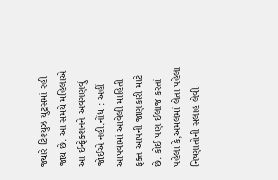જ્યારે ટિશ્યુઝ યુટ્રસમાં રહી જાય છે. આ સમયે મહિલાએ આ ઈન્ફેક્શનને અવગણવું જોઈએ નહી.નોંધ : અહીં આપવામાં આવેલી માહિતી ફક્ત આપની જાણકારી માટે છે. કોઈ પણ ઈલાજ કરતાં પહેલા કે,અમલમાં લેતા પહેલા નિષ્ણાતોની સલાહ લેવી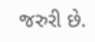જરુરી છે.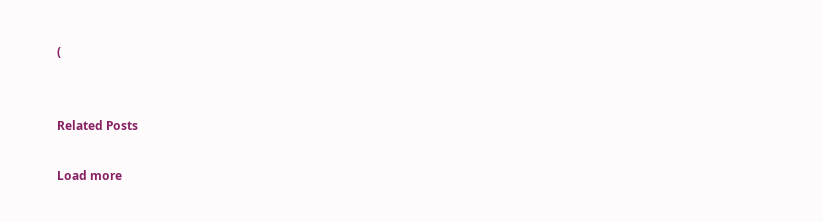(


Related Posts

Load more